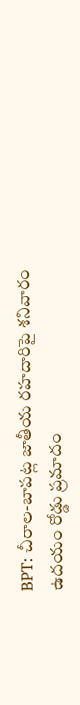BPT: చీరాల-బాపట్ల జాతీయ రహదారిపై శనివారం ఉదయం రోడ్డు ప్రమాదం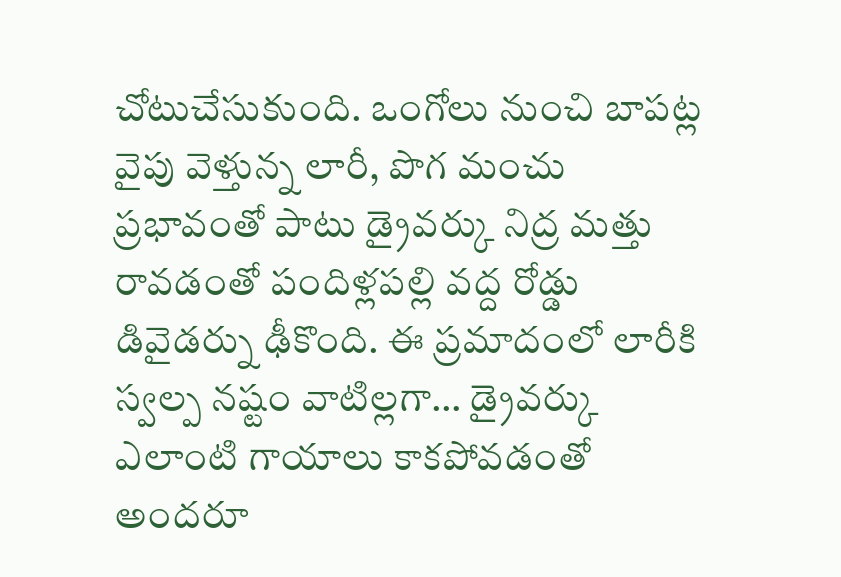చోటుచేసుకుంది. ఒంగోలు నుంచి బాపట్ల వైపు వెళ్తున్న లారీ, పొగ మంచు ప్రభావంతో పాటు డ్రైవర్కు నిద్ర మత్తు రావడంతో పందిళ్లపల్లి వద్ద రోడ్డు డివైడర్ను ఢీకొంది. ఈ ప్రమాదంలో లారీకి స్వల్ప నష్టం వాటిల్లగా… డ్రైవర్కు ఎలాంటి గాయాలు కాకపోవడంతో అందరూ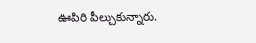ఊపిరి పీల్చుకున్నారు.